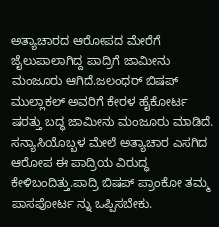ಅತ್ಯಾಚಾರದ ಆರೋಪದ ಮೇರೆಗೆ ಜೈಲುಪಾಲಾಗಿದ್ದ ಪಾದ್ರಿಗೆ ಜಾಮೀನು ಮಂಜೂರು ಆಗಿದೆ.ಜಲಂಧರ್ ಬಿಷಪ್ ಮುಲ್ಲಾಕಲ್ ಅವರಿಗೆ ಕೇರಳ ಹೈಕೋರ್ಟ ಷರತ್ತು ಬದ್ಧ ಜಾಮೀನು ಮಂಜೂರು ಮಾಡಿದೆ. ಸನ್ಯಾಸಿಯೊಬ್ಬಳ ಮೇಲೆ ಅತ್ಯಾಚಾರ ಎಸಗಿದ ಆರೋಪ ಈ ಪಾದ್ರಿಯ ವಿರುದ್ಧ ಕೇಳಿಬಂದಿತ್ತು.ಪಾದ್ರಿ ಬಿಷಪ್ ಪ್ರಾಂಕೋ ತಮ್ಮ ಪಾಸಪೋರ್ಟ ನ್ನು ಒಪ್ಪಿಸಬೇಕು.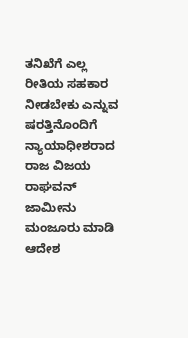ತನಿಖೆಗೆ ಎಲ್ಲ ರೀತಿಯ ಸಹಕಾರ ನೀಡಬೇಕು ಎನ್ನುವ ಷರತ್ತಿನೊಂದಿಗೆ ನ್ಯಾಯಾಧೀಶರಾದ ರಾಜ ವಿಜಯ ರಾಘವನ್ ಜಾಮೀನು ಮಂಜೂರು ಮಾಡಿ ಆದೇಶ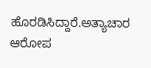ಹೊರಡಿಸಿದ್ದಾರೆ.ಅತ್ಯಾಚಾರ ಆರೋಪ